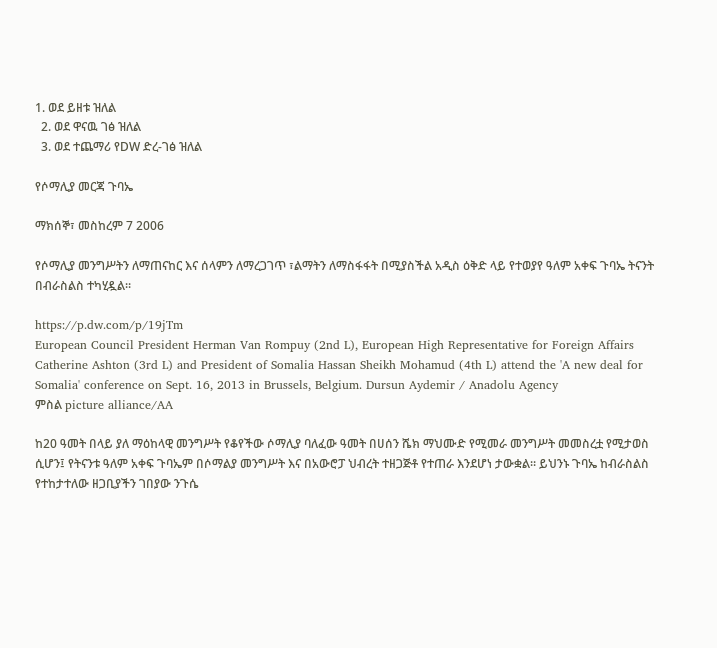1. ወደ ይዘቱ ዝለል
  2. ወደ ዋናዉ ገፅ ዝለል
  3. ወደ ተጨማሪ የDW ድረ-ገፅ ዝለል

የሶማሊያ መርጃ ጉባኤ

ማክሰኞ፣ መስከረም 7 2006

የሶማሊያ መንግሥትን ለማጠናከር እና ሰላምን ለማረጋገጥ ፣ልማትን ለማስፋፋት በሚያስችል አዲስ ዕቅድ ላይ የተወያየ ዓለም አቀፍ ጉባኤ ትናንት በብራስልስ ተካሂዷል።

https://p.dw.com/p/19jTm
European Council President Herman Van Rompuy (2nd L), European High Representative for Foreign Affairs Catherine Ashton (3rd L) and President of Somalia Hassan Sheikh Mohamud (4th L) attend the 'A new deal for Somalia' conference on Sept. 16, 2013 in Brussels, Belgium. Dursun Aydemir / Anadolu Agency
ምስል picture alliance/AA

ከ20 ዓመት በላይ ያለ ማዕከላዊ መንግሥት የቆየችው ሶማሊያ ባለፈው ዓመት በሀሰን ሼክ ማህሙድ የሚመራ መንግሥት መመስረቷ የሚታወስ ሲሆን፤ የትናንቱ ዓለም አቀፍ ጉባኤም በሶማልያ መንግሥት እና በአውሮፓ ህብረት ተዘጋጅቶ የተጠራ እንደሆነ ታውቋል። ይህንኑ ጉባኤ ከብራስልስ የተከታተለው ዘጋቢያችን ገበያው ንጉሴ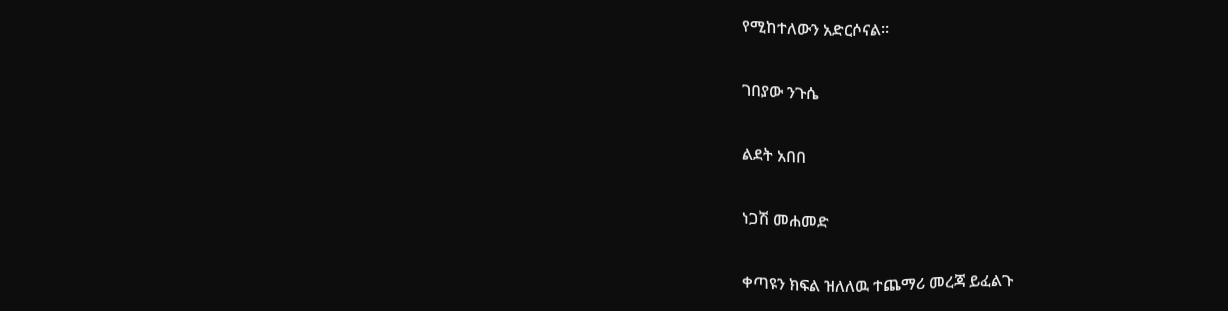የሚከተለውን አድርሶናል።

ገበያው ንጉሴ

ልደት አበበ

ነጋሽ መሐመድ

ቀጣዩን ክፍል ዝለለዉ ተጨማሪ መረጃ ይፈልጉ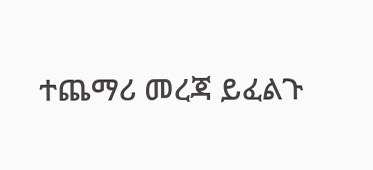ተጨማሪ መረጃ ይፈልጉ